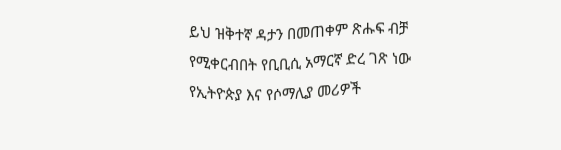ይህ ዝቅተኛ ዳታን በመጠቀም ጽሑፍ ብቻ የሚቀርብበት የቢቢሲ አማርኛ ድረ ገጽ ነው
የኢትዮጵያ እና የሶማሊያ መሪዎች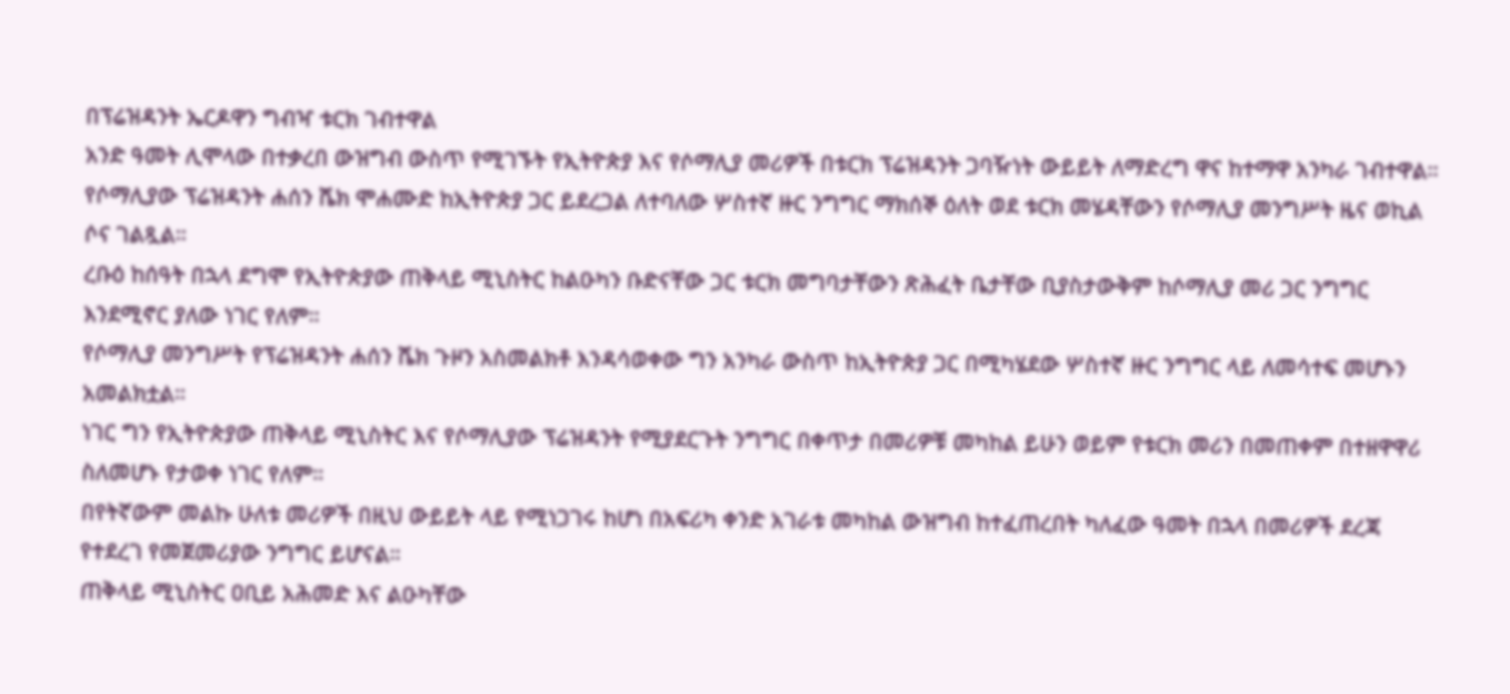በፕሬዝዳንት ኤርዶዋን ግብዣ ቱርክ ገብተዋል
አንድ ዓመት ሊሞላው በተቃረበ ውዝግብ ውስጥ የሚገኙት የኢትዮጵያ እና የሶማሊያ መሪዎች በቱርክ ፕሬዝዳንት ጋባዥነት ውይይት ለማድረግ ዋና ከተማዋ አንካራ ገብተዋል።
የሶማሊያው ፕሬዝዳንት ሐሰን ሼክ ሞሐሙድ ከኢትዮጵያ ጋር ይደረጋል ለተባለው ሦስተኛ ዙር ንግግር ማክሰኞ ዕለት ወደ ቱርክ መሄዳቸውን የሶማሊያ መንግሥት ዜና ወኪል ሶና ገልጿል።
ረቡዕ ከሰዓት በኋላ ደግሞ የኢትዮጵያው ጠቅላይ ሚኒስትር ከልዑካን ቡድናቸው ጋር ቱርክ መግባታቸውን ጽሕፈት ቤታቸው ቢያስታውቅም ከሶማሊያ መሪ ጋር ንግግር እንደሚኖር ያለው ነገር የለም።
የሶማሊያ መንግሥት የፕሬዝዳንት ሐሰን ሼክ ጉዞን አስመልክቶ እንዳሳወቀው ግን አንካራ ውስጥ ከኢትዮጵያ ጋር በሚካሄደው ሦስተኛ ዙር ንግግር ላይ ለመሳተፍ መሆኑን አመልክቷል።
ነገር ግን የኢትዮጵያው ጠቅላይ ሚኒስትር እና የሶማሊያው ፕሬዝዳንት የሚያደርጉት ንግግር በቀጥታ በመሪዎቹ መካከል ይሁን ወይም የቱርክ መሪን በመጠቀም በተዘዋዋሪ ስለመሆኑ የታወቀ ነገር የለም።
በየትኛውም መልኩ ሁለቱ መሪዎች በዚህ ውይይት ላይ የሚነጋገሩ ከሆነ በአፍሪካ ቀንድ አገራቱ መካከል ውዝግብ ከተፈጠረበት ካለፈው ዓመት በኋላ በመሪዎች ደረጃ የተደረገ የመጀመሪያው ንግግር ይሆናል።
ጠቅላይ ሚኒስትር ዐቢይ አሕመድ እና ልዑካቸው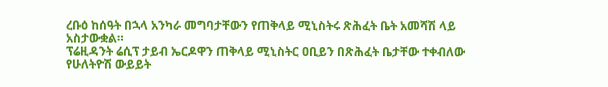ረቡዕ ከሰዓት በኋላ አንካራ መግባታቸውን የጠቅላይ ሚኒስትሩ ጽሕፈት ቤት አመሻሽ ላይ አስታውቋል።
ፕሬዚዳንት ሬሲፕ ታይብ ኤርዶዋን ጠቅላይ ሚኒስትር ዐቢይን በጽሕፈት ቤታቸው ተቀብለው የሁለትዮሽ ውይይት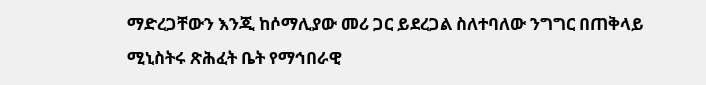ማድረጋቸውን እንጂ ከሶማሊያው መሪ ጋር ይደረጋል ስለተባለው ንግግር በጠቅላይ ሚኒስትሩ ጽሕፈት ቤት የማኅበራዊ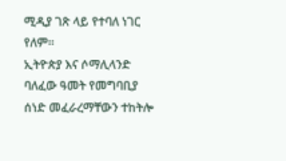ሚዲያ ገጽ ላይ የተባለ ነገር የለም።
ኢትዮጵያ እና ሶማሊላንድ ባለፈው ዓመት የመግባቢያ ሰነድ መፈራረማቸውን ተከትሎ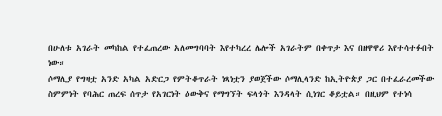በሁለቱ አገራት መካከል የተፈጠረው አለመግባባት እየተካረረ ሌሎች አገራትም በቀጥታ እና በዘዋዋሪ እየተሳተፉበት ነው።
ሶማሊያ የግዛቷ አንድ አካል አድርጋ የምትቆጥራት ነጻነቷን ያወጀችው ሶማሊላንድ ከኢትዮጵያ ጋር በተፈራረመችው ስምምነት የባሕር ጠረፍ ሰጥታ የአገርነት ዕውቅና የማግኘት ፍላጎት እንዳላት ሲነገር ቆይቷል። በዚህም የተነሳ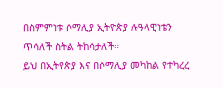በስምምነቱ ሶማሊያ ኢትዮጵያ ሉዓላዊነቴን ጥሳለች ስትል ትከሳታለች።
ይህ በኢትየጵያ እና በሶማሊያ መካከል የተካረረ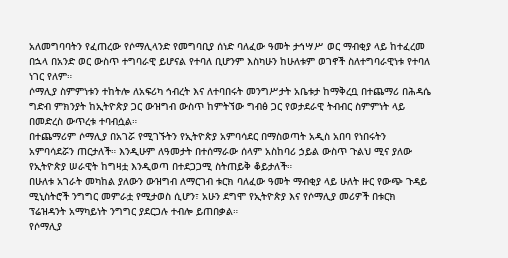አለመግባባትን የፈጠረው የሶማሊላንድ የመግባቢያ ሰነድ ባለፈው ዓመት ታኅሣሥ ወር ማብቂያ ላይ ከተፈረመ በኋላ በአንድ ወር ውስጥ ተግባራዊ ይሆናል የተባለ ቢሆንም እስካሁን ከሁለቱም ወገኖች ስለተግባራዊነቱ የተባለ ነገር የለም።
ሶማሊያ ስምምነቱን ተከትሎ ለአፍሪካ ኅብረት እና ለተባበሩት መንግሥታት አቤቱታ ከማቅረቧ በተጨማሪ በሕዳሴ ግድብ ምክንያት ከኢትዮጵያ ጋር ውዝግብ ውስጥ ከምትኘው ግብፅ ጋር የወታደራዊ ትብብር ስምምነት ላይ በመድረስ ውጥረቱ ተባብሷል።
በተጨማሪም ሶማሊያ በአገሯ የሚገኙትን የኢትዮጵያ አምባሳደር በማስወጣት አዲስ አበባ የነበሩትን አምባሳደሯን ጠርታለች። እንዲሁም ለዓመታት በተሰማራው ሰላም አስከባሪ ኃይል ውስጥ ጉልህ ሚና ያለው የኢትዮጵያ ሠራዊት ከግዛቷ እንዲወጣ በተደጋጋሚ ስትጠይቅ ቆይታለች።
በሁለቱ አገራት መካከል ያለውን ውዝግብ ለማርገብ ቱርክ ባለፈው ዓመት ማብቂያ ላይ ሁለት ዙር የውጭ ጉዳይ ሚኒስትሮች ንግግር መምራቷ የሚታወስ ሲሆን፣ አሁን ደግሞ የኢትዮጵያ እና የሶማሊያ መሪዎች በቱርክ ፕሬዝዳንት አማካይነት ንግግር ያደርጋሉ ተብሎ ይጠበቃል።
የሶማሊያ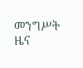መንግሥት ዜና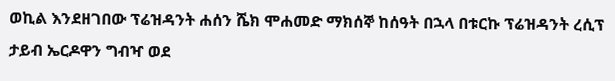ወኪል እንደዘገበው ፕሬዝዳንት ሐሰን ሼክ ሞሐመድ ማክሰኞ ከሰዓት በኋላ በቱርኩ ፕሬዝዳንት ረሲፕ ታይብ ኤርዶዋን ግብዣ ወደ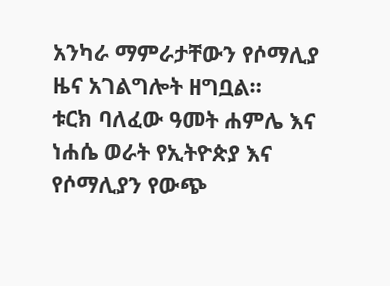አንካራ ማምራታቸውን የሶማሊያ ዜና አገልግሎት ዘግቧል።
ቱርክ ባለፈው ዓመት ሐምሌ እና ነሐሴ ወራት የኢትዮጵያ እና የሶማሊያን የውጭ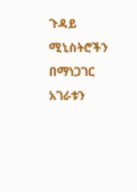ጉዳይ ሚኒስትሮችን በማነጋገር አገራቱን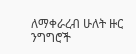ለማቀራረብ ሁለት ዙር ንግግሮች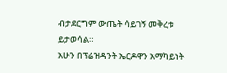ብታደርግም ውጤት ሳይገኝ መቅረቱ ይታወሳል።
አሁን በፕሬዝዳንት ኤርዶዋን አማካይነት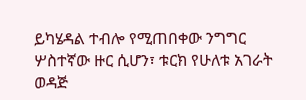ይካሄዳል ተብሎ የሚጠበቀው ንግግር ሦስተኛው ዙር ሲሆን፣ ቱርክ የሁለቱ አገራት ወዳጅ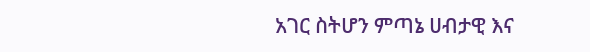አገር ስትሆን ምጣኔ ሀብታዊ እና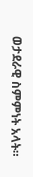ወታደራዊ ስምምነት አላት።